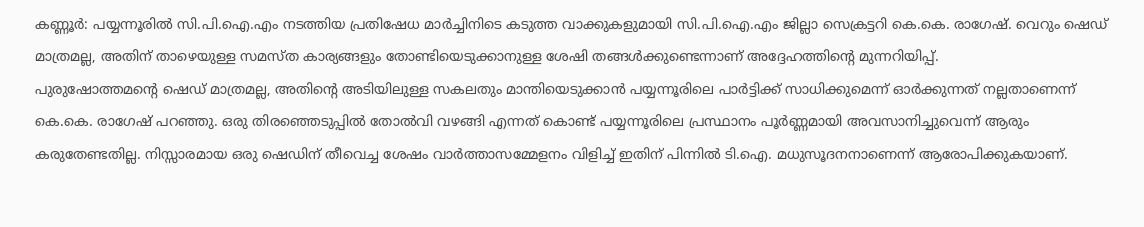കണ്ണൂർ: പയ്യന്നൂരിൽ സി.പി.ഐ.എം നടത്തിയ പ്രതിഷേധ മാർച്ചിനിടെ കടുത്ത വാക്കുകളുമായി സി.പി.ഐ.എം ജില്ലാ സെക്രട്ടറി കെ.കെ. രാഗേഷ്. വെറും ഷെഡ് മാത്രമല്ല, അതിന് താഴെയുള്ള സമസ്ത കാര്യങ്ങളും തോണ്ടിയെടുക്കാനുള്ള ശേഷി തങ്ങൾക്കുണ്ടെന്നാണ് അദ്ദേഹത്തിന്റെ മുന്നറിയിപ്പ്.
പുരുഷോത്തമന്റെ ഷെഡ് മാത്രമല്ല, അതിന്റെ അടിയിലുള്ള സകലതും മാന്തിയെടുക്കാൻ പയ്യന്നൂരിലെ പാർട്ടിക്ക് സാധിക്കുമെന്ന് ഓർക്കുന്നത് നല്ലതാണെന്ന് കെ.കെ. രാഗേഷ് പറഞ്ഞു. ഒരു തിരഞ്ഞെടുപ്പിൽ തോൽവി വഴങ്ങി എന്നത് കൊണ്ട് പയ്യന്നൂരിലെ പ്രസ്ഥാനം പൂർണ്ണമായി അവസാനിച്ചുവെന്ന് ആരും കരുതേണ്ടതില്ല. നിസ്സാരമായ ഒരു ഷെഡിന് തീവെച്ച ശേഷം വാർത്താസമ്മേളനം വിളിച്ച് ഇതിന് പിന്നിൽ ടി.ഐ. മധുസൂദനനാണെന്ന് ആരോപിക്കുകയാണ്.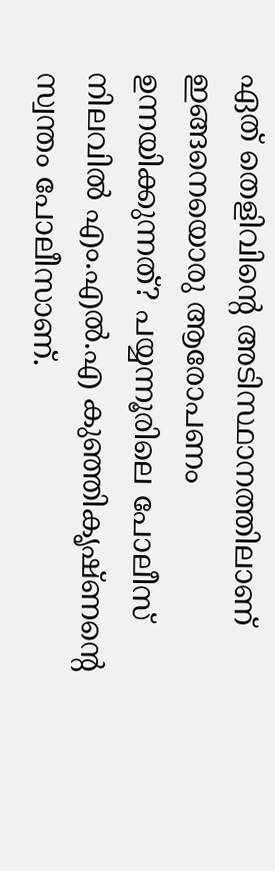ഏത് തെളിവിന്റെ അടിസ്ഥാനത്തിലാണ് ഇങ്ങനെയൊരു ആരോപണം ഉന്നയിക്കുന്നത്? പയ്യന്നൂരിലെ പോലീസ് നിലവിൽ എം.എൽ.എ കുഞ്ഞികൃഷ്ണന്റെ സ്വന്തം പോലീസാണ്.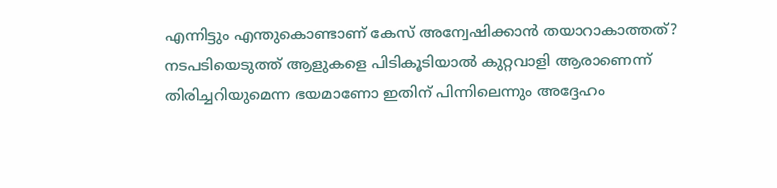എന്നിട്ടും എന്തുകൊണ്ടാണ് കേസ് അന്വേഷിക്കാൻ തയാറാകാത്തത്? നടപടിയെടുത്ത് ആളുകളെ പിടികൂടിയാൽ കുറ്റവാളി ആരാണെന്ന് തിരിച്ചറിയുമെന്ന ഭയമാണോ ഇതിന് പിന്നിലെന്നും അദ്ദേഹം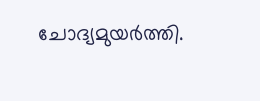ചോദ്യമുയർത്തി.